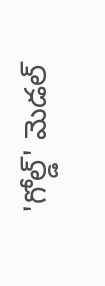'గోల్డ్' మెడల్‌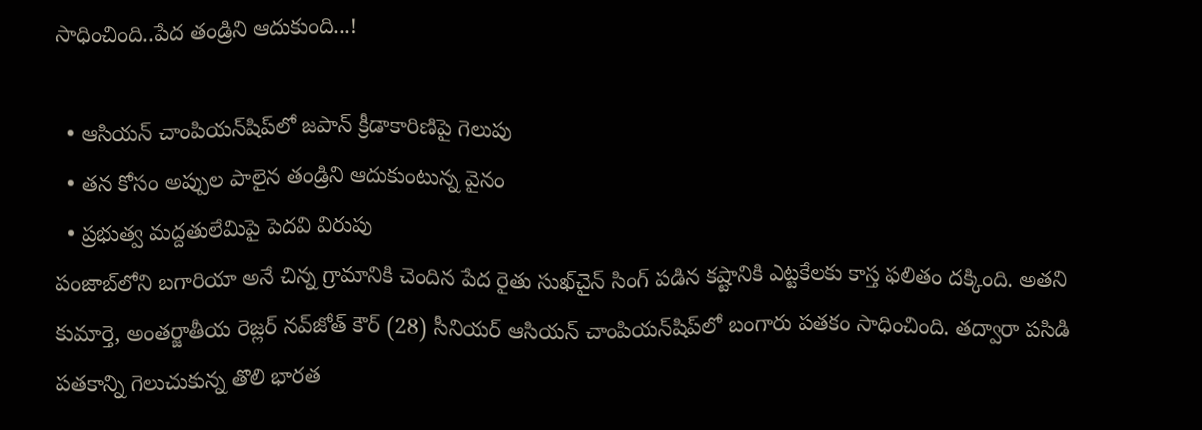సాధించింది..పేద తండ్రిని ఆదుకుంది...!

  • ఆసియన్ చాంపియన్‍‌షిప్‌లో జపాన్ క్రీడాకారిణిపై గెలుపు
  • తన కోసం అప్పుల పాలైన తండ్రిని ఆదుకుంటున్న వైనం
  • ప్రభుత్వ మద్దతులేమిపై పెదవి విరుపు
పంజాబ్‌లోని బగారియా అనే చిన్న గ్రామానికి చెందిన పేద రైతు సుఖ్‌చైన్ సింగ్ పడిన కష్టానికి ఎట్టకేలకు కాస్త ఫలితం దక్కింది. అతని కుమార్తె, అంతర్జాతీయ రెజ్లర్ నవ్‌జోత్ కౌర్ (28) సీనియర్ ఆసియన్ చాంపియన్‌షిప్‌లో బంగారు పతకం సాధించింది. తద్వారా పసిడి పతకాన్ని గెలుచుకున్న తొలి భారత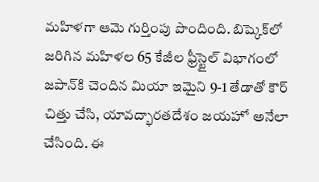మహిళగా ఆమె గుర్తింపు పొందింది. బిష్కెక్‌లో జరిగిన మహిళల 65 కేజీల ఫ్రీస్టైల్ విభాగంలో జపాన్‌కి చెందిన మియా ఇమైని 9-1 తేడాతో కౌర్ చిత్తు చేసి, యావద్భారతదేశం జయహో అనేలా చేసింది. ఈ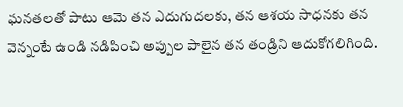ఘనతలతో పాటు ఆమె తన ఎదుగుదలకు, తన ఆశయ సాధనకు తన వెన్నంటే ఉండి నడిపించి అప్పుల పాలైన తన తండ్రిని ఆదుకోగలిగింది.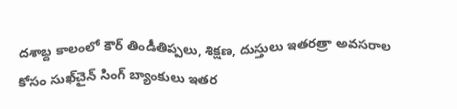దశాబ్ద కాలంలో కౌర్ తిండీతిప్పలు, శిక్షణ, దుస్తులు ఇతరత్రా అవసరాల కోసం సుఖ్‌చైన్ సింగ్ బ్యాంకులు ఇతర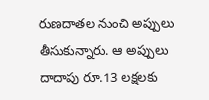రుణదాతల నుంచి అప్పులు తీసుకున్నారు. ఆ అప్పులు దాదాపు రూ.13 లక్షలకు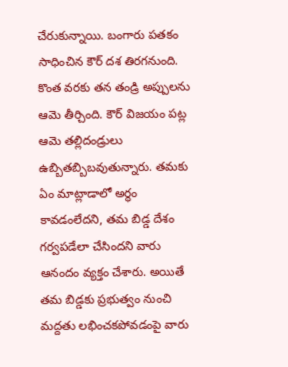చేరుకున్నాయి. బంగారు పతకం సాధించిన కౌర్ దశ తిరగనుంది. కొంత వరకు తన తండ్రి అప్పులను ఆమె తీర్చింది. కౌర్ విజయం పట్ల ఆమె తల్లిదండ్రులు ఉబ్బితబ్బిబవుతున్నారు. తమకు ఏం మాట్లాడాలో అర్థం కావడంలేదని, తమ బిడ్డ దేశం గర్వపడేలా చేసిందని వారు ఆనందం వ్యక్తం చేశారు. అయితే తమ బిడ్డకు ప్రభుత్వం నుంచి మద్దతు లభించకపోవడంపై వారు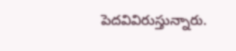పెదవివిరుస్తున్నారు.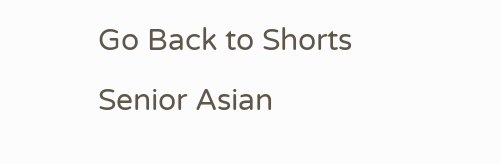Go Back to Shorts
Senior Asian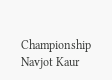Championship
Navjot Kaur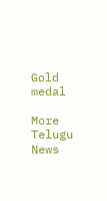Gold medal

More Telugu News